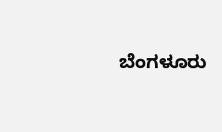ಬೆಂಗಳೂರು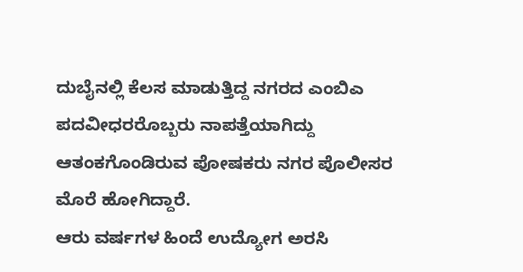ದುಬೈನಲ್ಲಿ ಕೆಲಸ ಮಾಡುತ್ತಿದ್ದ ನಗರದ ಎಂಬಿಎ ಪದವೀಧರರೊಬ್ಬರು ನಾಪತ್ತೆಯಾಗಿದ್ದು ಆತಂಕಗೊಂಡಿರುವ ಪೋಷಕರು ನಗರ ಪೊಲೀಸರ ಮೊರೆ ಹೋಗಿದ್ದಾರೆ.
ಆರು ವರ್ಷಗಳ ಹಿಂದೆ ಉದ್ಯೋಗ ಅರಸಿ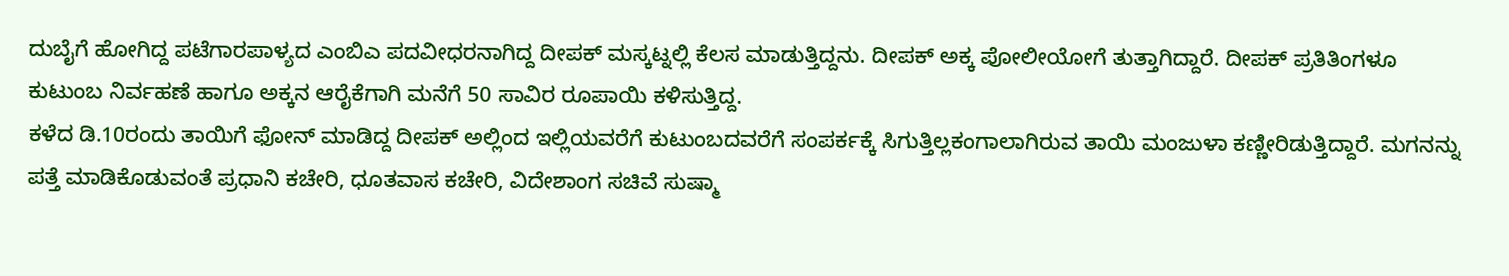ದುಬೈಗೆ ಹೋಗಿದ್ದ ಪಟೆಗಾರಪಾಳ್ಯದ ಎಂಬಿಎ ಪದವೀಧರನಾಗಿದ್ದ ದೀಪಕ್ ಮಸ್ಕಟ್ನಲ್ಲಿ ಕೆಲಸ ಮಾಡುತ್ತಿದ್ದನು. ದೀಪಕ್ ಅಕ್ಕ ಪೋಲೀಯೋಗೆ ತುತ್ತಾಗಿದ್ದಾರೆ. ದೀಪಕ್ ಪ್ರತಿತಿಂಗಳೂ ಕುಟುಂಬ ನಿರ್ವಹಣೆ ಹಾಗೂ ಅಕ್ಕನ ಆರೈಕೆಗಾಗಿ ಮನೆಗೆ 50 ಸಾವಿರ ರೂಪಾಯಿ ಕಳಿಸುತ್ತಿದ್ದ.
ಕಳೆದ ಡಿ.10ರಂದು ತಾಯಿಗೆ ಫೋನ್ ಮಾಡಿದ್ದ ದೀಪಕ್ ಅಲ್ಲಿಂದ ಇಲ್ಲಿಯವರೆಗೆ ಕುಟುಂಬದವರೆಗೆ ಸಂಪರ್ಕಕ್ಕೆ ಸಿಗುತ್ತಿಲ್ಲಕಂಗಾಲಾಗಿರುವ ತಾಯಿ ಮಂಜುಳಾ ಕಣ್ಣೀರಿಡುತ್ತಿದ್ದಾರೆ. ಮಗನನ್ನು ಪತ್ತೆ ಮಾಡಿಕೊಡುವಂತೆ ಪ್ರಧಾನಿ ಕಚೇರಿ, ಧೂತವಾಸ ಕಚೇರಿ, ವಿದೇಶಾಂಗ ಸಚಿವೆ ಸುಷ್ಮಾ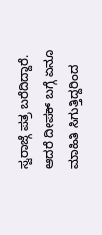ಸ್ವರಾಜ್ಗೆ ಪತ್ರ ಬರೆದಿದ್ದಾರೆ.
ಆದರೆ ದೀಪಕ್ ಬಗ್ಗೆ ಏನೂ ಮಾಹಿತಿ ಸಿಗುತ್ತಿದ್ದರಿಂದ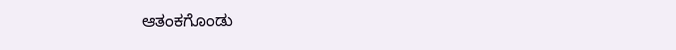ಆತಂಕಗೊಂಡು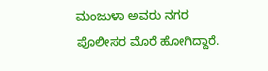ಮಂಜುಳಾ ಅವರು ನಗರ ಪೊಲೀಸರ ಮೊರೆ ಹೋಗಿದ್ದಾರೆ.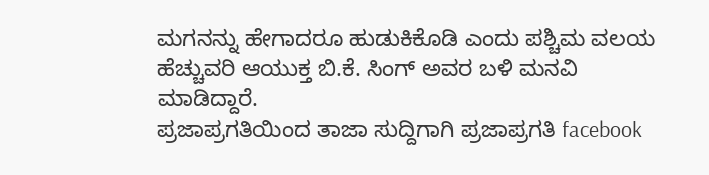ಮಗನನ್ನು ಹೇಗಾದರೂ ಹುಡುಕಿಕೊಡಿ ಎಂದು ಪಶ್ಚಿಮ ವಲಯ ಹೆಚ್ಚುವರಿ ಆಯುಕ್ತ ಬಿ.ಕೆ. ಸಿಂಗ್ ಅವರ ಬಳಿ ಮನವಿ ಮಾಡಿದ್ದಾರೆ.
ಪ್ರಜಾಪ್ರಗತಿಯಿಂದ ತಾಜಾ ಸುದ್ದಿಗಾಗಿ ಪ್ರಜಾಪ್ರಗತಿ facebook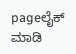pageಲೈಕ್ ಮಾಡಿ